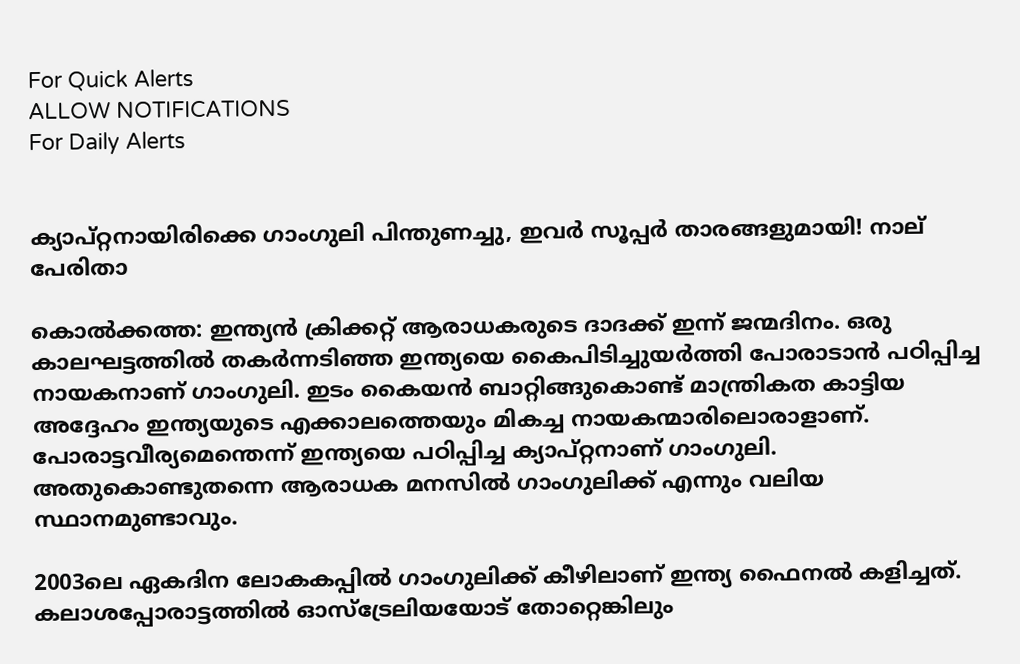For Quick Alerts
ALLOW NOTIFICATIONS
For Daily Alerts


ക്യാപ്റ്റനായിരിക്കെ ഗാംഗുലി പിന്തുണച്ചു, ഇവര്‍ സൂപ്പര്‍ താരങ്ങളുമായി! നാല് പേരിതാ

കൊല്‍ക്കത്ത: ഇന്ത്യന്‍ ക്രിക്കറ്റ് ആരാധകരുടെ ദാദക്ക് ഇന്ന് ജന്മദിനം. ഒരു കാലഘട്ടത്തില്‍ തകര്‍ന്നടിഞ്ഞ ഇന്ത്യയെ കൈപിടിച്ചുയര്‍ത്തി പോരാടാന്‍ പഠിപ്പിച്ച നായകനാണ് ഗാംഗുലി. ഇടം കൈയന്‍ ബാറ്റിങ്ങുകൊണ്ട് മാന്ത്രികത കാട്ടിയ അദ്ദേഹം ഇന്ത്യയുടെ എക്കാലത്തെയും മികച്ച നായകന്മാരിലൊരാളാണ്. പോരാട്ടവീര്യമെന്തെന്ന് ഇന്ത്യയെ പഠിപ്പിച്ച ക്യാപ്റ്റനാണ് ഗാംഗുലി. അതുകൊണ്ടുതന്നെ ആരാധക മനസില്‍ ഗാംഗുലിക്ക് എന്നും വലിയ സ്ഥാനമുണ്ടാവും.

2003ലെ ഏകദിന ലോകകപ്പില്‍ ഗാംഗുലിക്ക് കീഴിലാണ് ഇന്ത്യ ഫൈനല്‍ കളിച്ചത്. കലാശപ്പോരാട്ടത്തില്‍ ഓസ്‌ട്രേലിയയോട് തോറ്റെങ്കിലും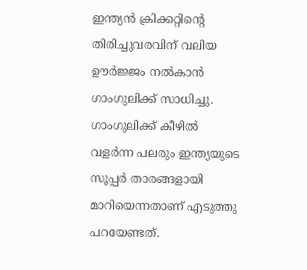ഇന്ത്യന്‍ ക്രിക്കറ്റിന്റെ തിരിച്ചുവരവിന് വലിയ ഊര്‍ജ്ജം നല്‍കാന്‍ ഗാംഗുലിക്ക് സാധിച്ചു. ഗാംഗുലിക്ക് കീഴില്‍ വളര്‍ന്ന പലരും ഇന്ത്യയുടെ സൂപ്പര്‍ താരങ്ങളായി മാറിയെന്നതാണ് എടുത്തു പറയേണ്ടത്.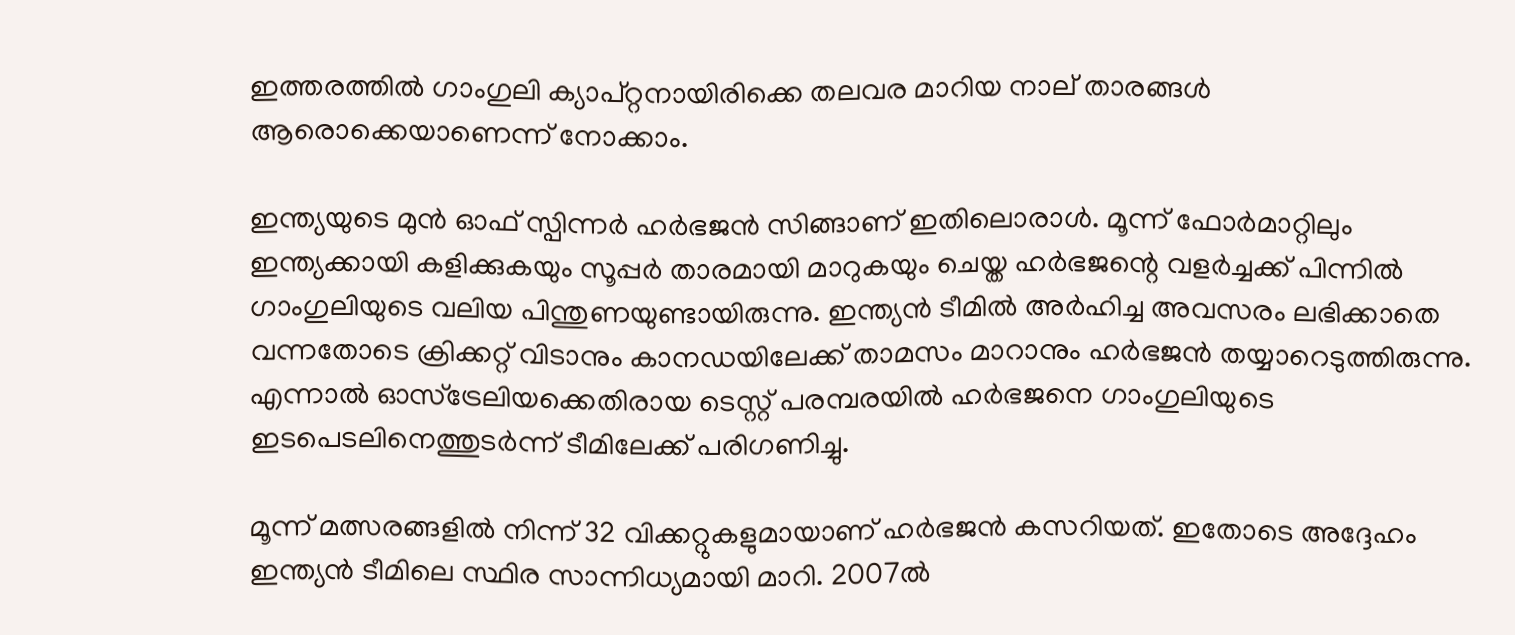ഇത്തരത്തില്‍ ഗാംഗുലി ക്യാപ്റ്റനായിരിക്കെ തലവര മാറിയ നാല് താരങ്ങള്‍ ആരൊക്കെയാണെന്ന് നോക്കാം.

ഇന്ത്യയുടെ മുന്‍ ഓഫ് സ്പിന്നര്‍ ഹര്‍ഭജന്‍ സിങ്ങാണ് ഇതിലൊരാള്‍. മൂന്ന് ഫോര്‍മാറ്റിലും ഇന്ത്യക്കായി കളിക്കുകയും സൂപ്പര്‍ താരമായി മാറുകയും ചെയ്ത ഹര്‍ഭജന്റെ വളര്‍ച്ചക്ക് പിന്നില്‍ ഗാംഗുലിയുടെ വലിയ പിന്തുണയുണ്ടായിരുന്നു. ഇന്ത്യന്‍ ടീമില്‍ അര്‍ഹിച്ച അവസരം ലഭിക്കാതെ വന്നതോടെ ക്രിക്കറ്റ് വിടാനും കാനഡയിലേക്ക് താമസം മാറാനും ഹര്‍ഭജന്‍ തയ്യാറെടുത്തിരുന്നു. എന്നാല്‍ ഓസ്‌ട്രേലിയക്കെതിരായ ടെസ്റ്റ് പരമ്പരയില്‍ ഹര്‍ഭജനെ ഗാംഗുലിയുടെ ഇടപെടലിനെത്തുടര്‍ന്ന് ടീമിലേക്ക് പരിഗണിച്ചു.

മൂന്ന് മത്സരങ്ങളില്‍ നിന്ന് 32 വിക്കറ്റുകളുമായാണ് ഹര്‍ഭജന്‍ കസറിയത്. ഇതോടെ അദ്ദേഹം ഇന്ത്യന്‍ ടീമിലെ സ്ഥിര സാന്നിധ്യമായി മാറി. 2007ല്‍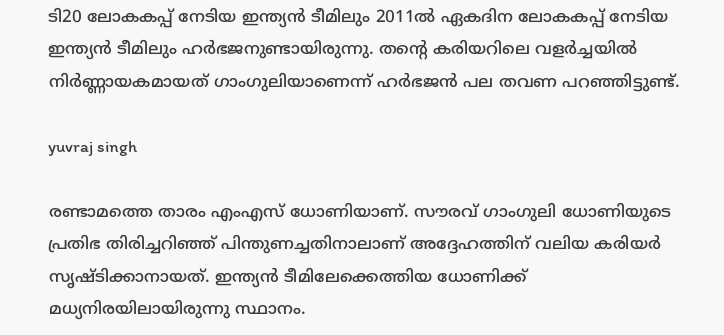ടി20 ലോകകപ്പ് നേടിയ ഇന്ത്യന്‍ ടീമിലും 2011ല്‍ ഏകദിന ലോകകപ്പ് നേടിയ ഇന്ത്യന്‍ ടീമിലും ഹര്‍ഭജനുണ്ടായിരുന്നു. തന്റെ കരിയറിലെ വളര്‍ച്ചയില്‍ നിര്‍ണ്ണായകമായത് ഗാംഗുലിയാണെന്ന് ഹര്‍ഭജന്‍ പല തവണ പറഞ്ഞിട്ടുണ്ട്.

yuvraj singh

രണ്ടാമത്തെ താരം എംഎസ് ധോണിയാണ്. സൗരവ് ഗാംഗുലി ധോണിയുടെ പ്രതിഭ തിരിച്ചറിഞ്ഞ് പിന്തുണച്ചതിനാലാണ് അദ്ദേഹത്തിന് വലിയ കരിയര്‍ സൃഷ്ടിക്കാനായത്. ഇന്ത്യന്‍ ടീമിലേക്കെത്തിയ ധോണിക്ക് മധ്യനിരയിലായിരുന്നു സ്ഥാനം.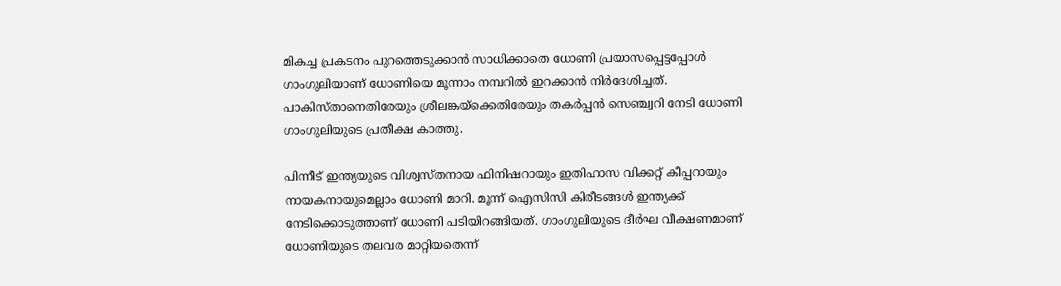മികച്ച പ്രകടനം പുറത്തെടുക്കാന്‍ സാധിക്കാതെ ധോണി പ്രയാസപ്പെട്ടപ്പോള്‍ ഗാംഗുലിയാണ് ധോണിയെ മൂന്നാം നമ്പറില്‍ ഇറക്കാന്‍ നിര്‍ദേശിച്ചത്. പാകിസ്താനെതിരേയും ശ്രീലങ്കയ്‌ക്കെതിരേയും തകര്‍പ്പന്‍ സെഞ്ച്വറി നേടി ധോണി ഗാംഗുലിയുടെ പ്രതീക്ഷ കാത്തു.

പിന്നീട് ഇന്ത്യയുടെ വിശ്വസ്തനായ ഫിനിഷറായും ഇതിഹാസ വിക്കറ്റ് കീപ്പറായും നായകനായുമെല്ലാം ധോണി മാറി. മൂന്ന് ഐസിസി കിരീടങ്ങള്‍ ഇന്ത്യക്ക് നേടിക്കൊടുത്താണ് ധോണി പടിയിറങ്ങിയത്. ഗാംഗുലിയുടെ ദീര്‍ഘ വീക്ഷണമാണ് ധോണിയുടെ തലവര മാറ്റിയതെന്ന്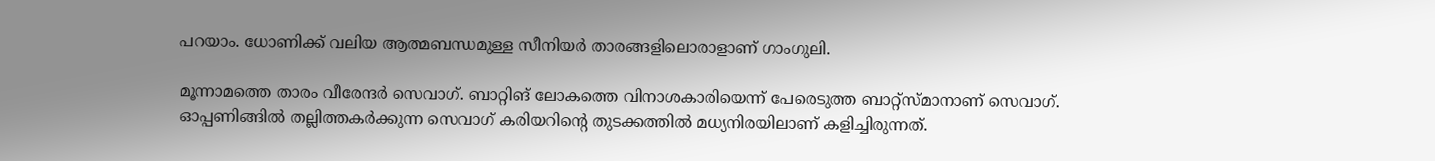പറയാം. ധോണിക്ക് വലിയ ആത്മബന്ധമുള്ള സീനിയര്‍ താരങ്ങളിലൊരാളാണ് ഗാംഗുലി.

മൂന്നാമത്തെ താരം വീരേന്ദര്‍ സെവാഗ്. ബാറ്റിങ് ലോകത്തെ വിനാശകാരിയെന്ന് പേരെടുത്ത ബാറ്റ്‌സ്മാനാണ് സെവാഗ്. ഓപ്പണിങ്ങില്‍ തല്ലിത്തകര്‍ക്കുന്ന സെവാഗ് കരിയറിന്റെ തുടക്കത്തില്‍ മധ്യനിരയിലാണ് കളിച്ചിരുന്നത്.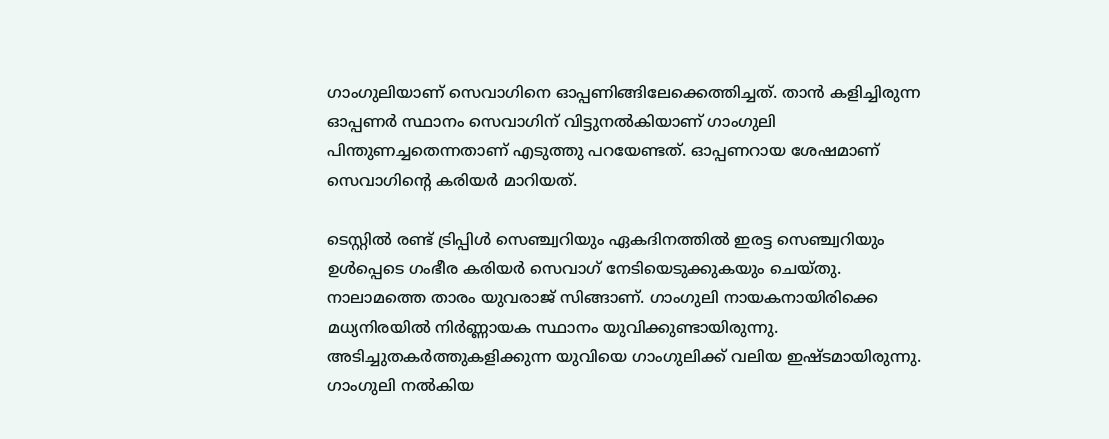ഗാംഗുലിയാണ് സെവാഗിനെ ഓപ്പണിങ്ങിലേക്കെത്തിച്ചത്. താന്‍ കളിച്ചിരുന്ന ഓപ്പണര്‍ സ്ഥാനം സെവാഗിന് വിട്ടുനല്‍കിയാണ് ഗാംഗുലി പിന്തുണച്ചതെന്നതാണ് എടുത്തു പറയേണ്ടത്. ഓപ്പണറായ ശേഷമാണ് സെവാഗിന്റെ കരിയര്‍ മാറിയത്.

ടെസ്റ്റില്‍ രണ്ട് ട്രിപ്പിള്‍ സെഞ്ച്വറിയും ഏകദിനത്തില്‍ ഇരട്ട സെഞ്ച്വറിയും ഉള്‍പ്പെടെ ഗംഭീര കരിയര്‍ സെവാഗ് നേടിയെടുക്കുകയും ചെയ്തു. നാലാമത്തെ താരം യുവരാജ് സിങ്ങാണ്. ഗാംഗുലി നായകനായിരിക്കെ മധ്യനിരയില്‍ നിര്‍ണ്ണായക സ്ഥാനം യുവിക്കുണ്ടായിരുന്നു. അടിച്ചുതകര്‍ത്തുകളിക്കുന്ന യുവിയെ ഗാംഗുലിക്ക് വലിയ ഇഷ്ടമായിരുന്നു. ഗാംഗുലി നല്‍കിയ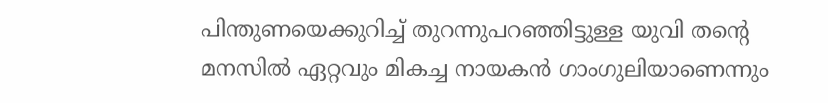പിന്തുണയെക്കുറിച്ച് തുറന്നുപറഞ്ഞിട്ടുള്ള യുവി തന്റെ മനസില്‍ ഏറ്റവും മികച്ച നായകന്‍ ഗാംഗുലിയാണെന്നും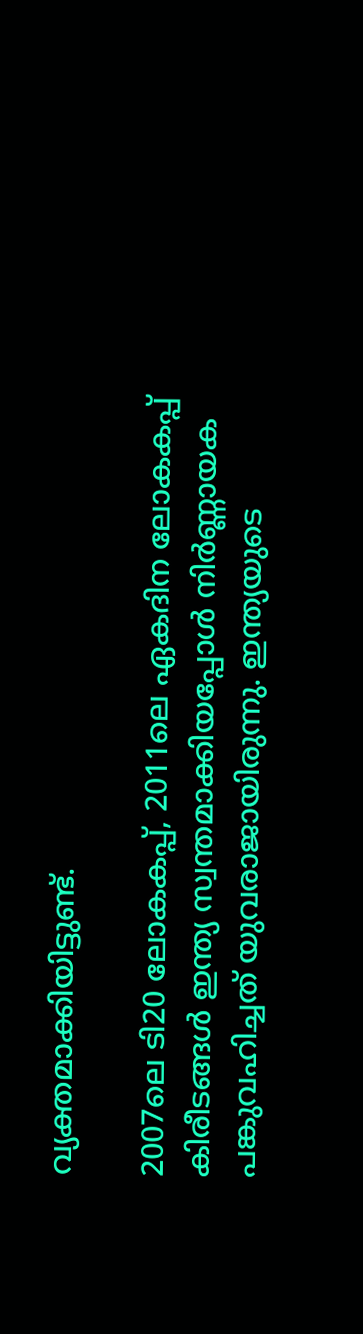വ്യക്തമാക്കിയിട്ടുണ്ട്.

2007ലെ ടി20 ലോകകപ്പ്, 2011ലെ ഏകദിന ലോകകപ്പ് കിരീടങ്ങള്‍ ഇന്ത്യ സ്വന്തമാക്കിയപ്പോള്‍ നിര്‍ണ്ണായക പങ്കുവഹിച്ചത് യുവരാജായിരുന്നു. ഇന്ത്യയുടെ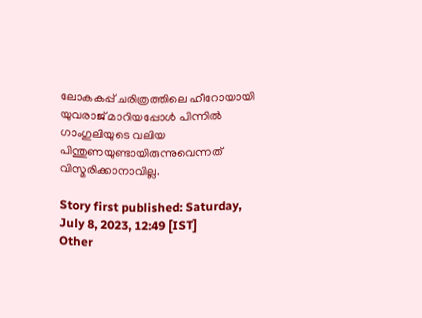ലോകകപ്പ് ചരിത്രത്തിലെ ഹീറോയായി യുവരാജ് മാറിയപ്പോള്‍ പിന്നില്‍ ഗാംഗുലിയുടെ വലിയ പിന്തുണയുണ്ടായിരുന്നുവെന്നത് വിസ്മരിക്കാനാവില്ല.

Story first published: Saturday, July 8, 2023, 12:49 [IST]
Other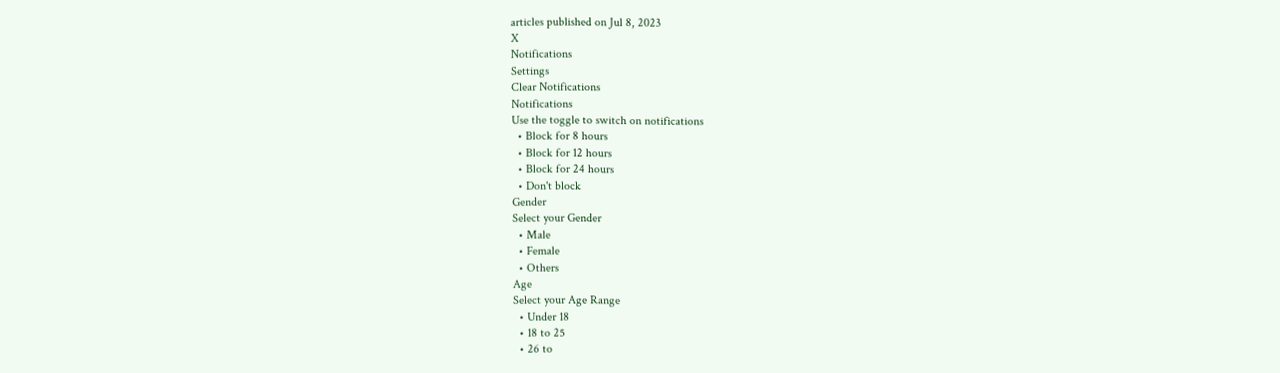articles published on Jul 8, 2023
X
Notifications
Settings
Clear Notifications
Notifications
Use the toggle to switch on notifications
  • Block for 8 hours
  • Block for 12 hours
  • Block for 24 hours
  • Don't block
Gender
Select your Gender
  • Male
  • Female
  • Others
Age
Select your Age Range
  • Under 18
  • 18 to 25
  • 26 to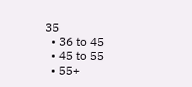35
  • 36 to 45
  • 45 to 55
  • 55+